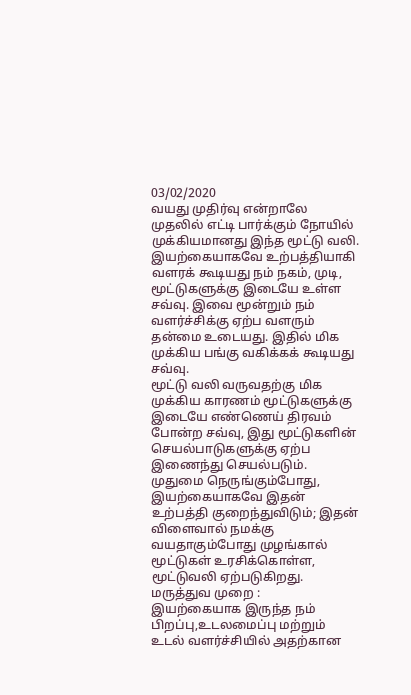03/02/2020
வயது முதிர்வு என்றாலே முதலில் எட்டி பார்க்கும் நோயில் முக்கியமானது இந்த மூட்டு வலி. இயற்கையாகவே உற்பத்தியாகி வளரக் கூடியது நம் நகம், முடி, மூட்டுகளுக்கு இடையே உள்ள சவ்வு. இவை மூன்றும் நம் வளர்ச்சிக்கு ஏற்ப வளரும் தன்மை உடையது. இதில் மிக முக்கிய பங்கு வகிக்கக் கூடியது சவ்வு.
மூட்டு வலி வருவதற்கு மிக முக்கிய காரணம் மூட்டுகளுக்கு இடையே எண்ணெய் திரவம் போன்ற சவ்வு, இது மூட்டுகளின் செயல்பாடுகளுக்கு ஏற்ப இணைந்து செயல்படும். முதுமை நெருங்கும்போது, இயற்கையாகவே இதன் உற்பத்தி குறைந்துவிடும்; இதன் விளைவால் நமக்கு வயதாகும்போது முழங்கால் மூட்டுகள் உரசிக்கொள்ள, மூட்டுவலி ஏற்படுகிறது.
மருத்துவ முறை :
இயற்கையாக இருந்த நம் பிறப்பு,உடலமைப்பு மற்றும் உடல் வளர்ச்சியில் அதற்கான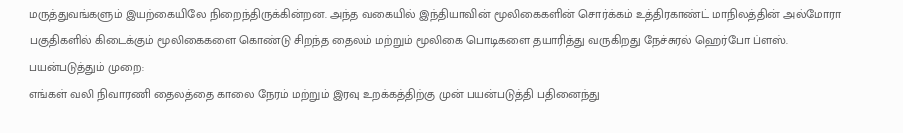மருத்துவங்களும் இயற்கையிலே நிறைந்திருக்கின்றன. அந்த வகையில் இந்தியாவின் மூலிகைகளின் சொர்க்கம் உத்திரகாண்ட் மாநிலத்தின் அல்மோரா பகுதிகளில் கிடைக்கும் மூலிகைகளை கொண்டு சிறந்த தைலம் மற்றும் மூலிகை பொடிகளை தயாரித்து வருகிறது நேச்சுரல் ஹெர்போ ப்ளஸ்.
பயன்படுத்தும் முறை:
எங்கள் வலி நிவாரணி தைலத்தை காலை நேரம் மற்றும் இரவு உறக்கத்திற்கு முன் பயன்படுத்தி பதினைந்து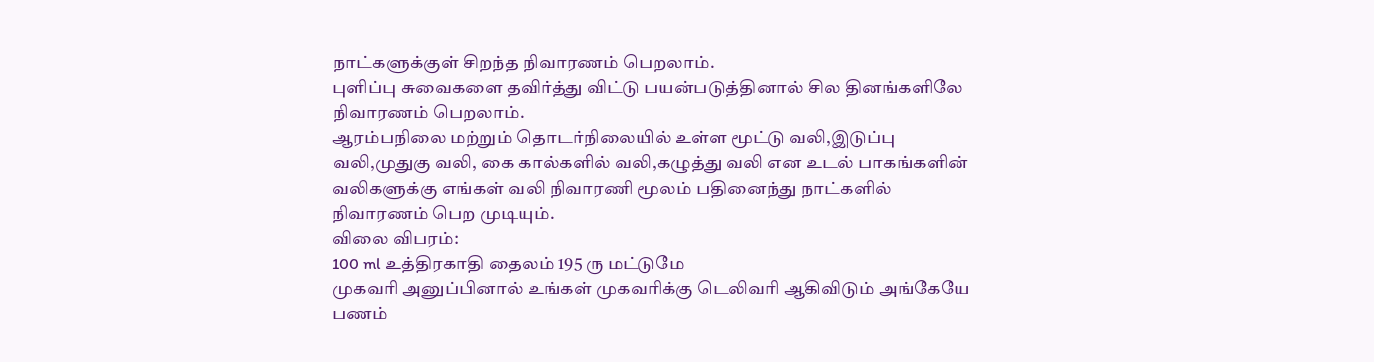நாட்களுக்குள் சிறந்த நிவாரணம் பெறலாம்.
புளிப்பு சுவைகளை தவிர்த்து விட்டு பயன்படுத்தினால் சில தினங்களிலே நிவாரணம் பெறலாம்.
ஆரம்பநிலை மற்றும் தொடர்நிலையில் உள்ள மூட்டு வலி,இடுப்பு வலி,முதுகு வலி, கை கால்களில் வலி,கழுத்து வலி என உடல் பாகங்களின் வலிகளுக்கு எங்கள் வலி நிவாரணி மூலம் பதினைந்து நாட்களில் நிவாரணம் பெற முடியும்.
விலை விபரம்:
100 ml உத்திரகாதி தைலம் 195 ரு மட்டுமே
முகவரி அனுப்பினால் உங்கள் முகவரிக்கு டெலிவரி ஆகிவிடும் அங்கேயே பணம்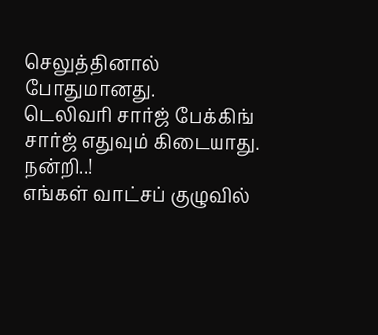செலுத்தினால் போதுமானது.
டெலிவரி சார்ஜ் பேக்கிங் சார்ஜ் எதுவும் கிடையாது.
நன்றி..!
எங்கள் வாட்சப் குழுவில்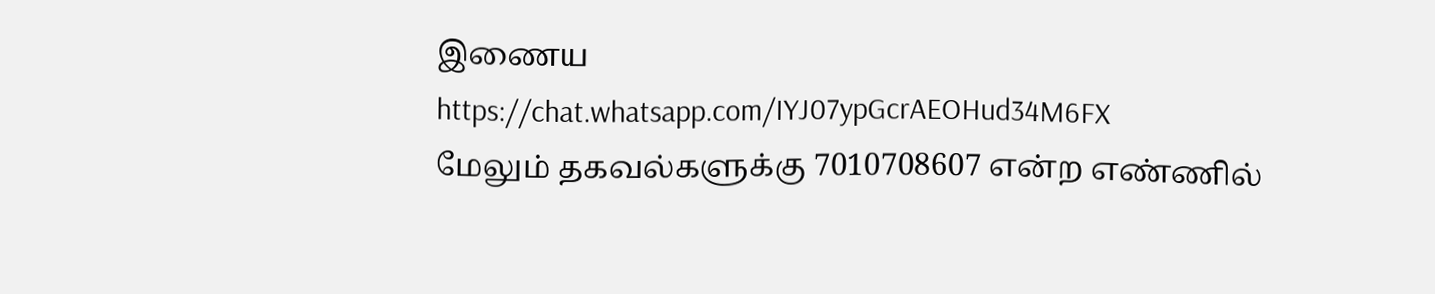இணைய
https://chat.whatsapp.com/IYJ07ypGcrAEOHud34M6FX
மேலும் தகவல்களுக்கு 7010708607 என்ற எண்ணில்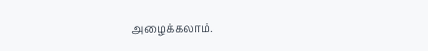அழைக்கலாம்.